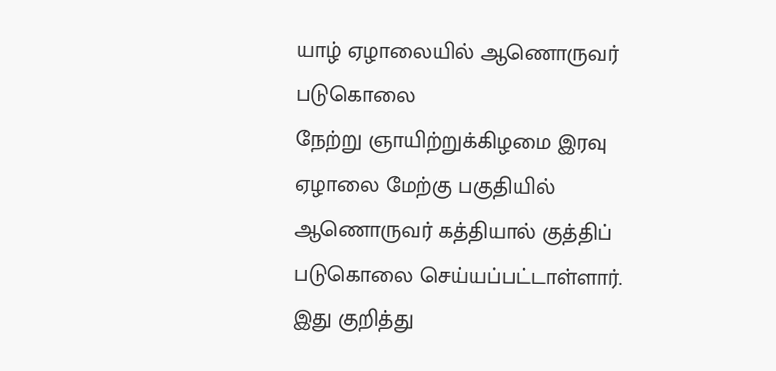யாழ் ஏழாலையில் ஆணொருவர் படுகொலை
நேற்று ஞாயிற்றுக்கிழமை இரவு ஏழாலை மேற்கு பகுதியில் ஆணொருவர் கத்தியால் குத்திப் படுகொலை செய்யப்பட்டாள்ளார்.
இது குறித்து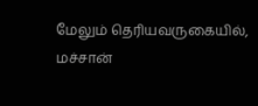மேலும் தெரியவருகையில்,
மச்சான்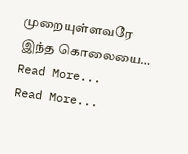முறையுள்ளவரே இந்த கொலையை…
Read More...
Read More...